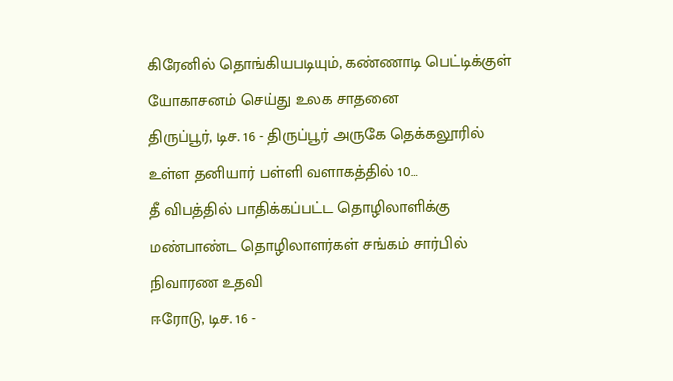கிரேனில் தொங்கியபடியும், கண்ணாடி பெட்டிக்குள் யோகாசனம் செய்து உலக சாதனை
திருப்பூர், டிச. 16 - திருப்பூர் அருகே தெக்கலூரில் உள்ள தனியார் பள்ளி வளாகத்தில் 10…
தீ விபத்தில் பாதிக்கப்பட்ட தொழிலாளிக்கு மண்பாண்ட தொழிலாளர்கள் சங்கம் சார்பில் நிவாரண உதவி
ஈரோடு, டிச. 16 -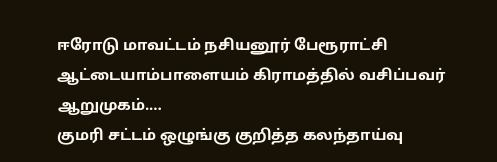ஈரோடு மாவட்டம் நசியனூர் பேரூராட்சி ஆட்டையாம்பாளையம் கிராமத்தில் வசிப்பவர் ஆறுமுகம்.…
குமரி சட்டம் ஒழுங்கு குறித்த கலந்தாய்வு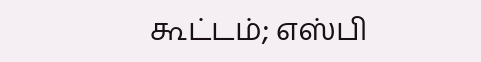கூட்டம்; எஸ்பி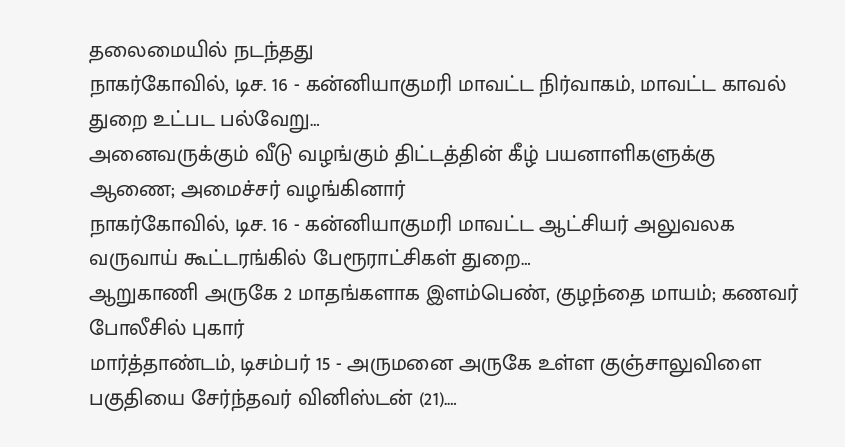தலைமையில் நடந்தது
நாகர்கோவில், டிச. 16 - கன்னியாகுமரி மாவட்ட நிர்வாகம், மாவட்ட காவல் துறை உட்பட பல்வேறு…
அனைவருக்கும் வீடு வழங்கும் திட்டத்தின் கீழ் பயனாளிகளுக்கு ஆணை; அமைச்சர் வழங்கினார்
நாகர்கோவில், டிச. 16 - கன்னியாகுமரி மாவட்ட ஆட்சியர் அலுவலக வருவாய் கூட்டரங்கில் பேரூராட்சிகள் துறை…
ஆறுகாணி அருகே 2 மாதங்களாக இளம்பெண், குழந்தை மாயம்; கணவர் போலீசில் புகார்
மார்த்தாண்டம், டிசம்பர் 15 - அருமனை அருகே உள்ள குஞ்சாலுவிளை பகுதியை சேர்ந்தவர் வினிஸ்டன் (21).…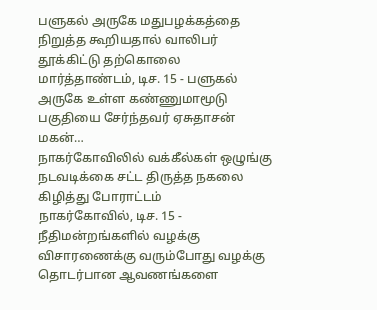பளுகல் அருகே மதுபழக்கத்தை நிறுத்த கூறியதால் வாலிபர் தூக்கிட்டு தற்கொலை
மார்த்தாண்டம், டிச. 15 - பளுகல் அருகே உள்ள கண்ணுமாமூடு பகுதியை சேர்ந்தவர் ஏசுதாசன் மகன்…
நாகர்கோவிலில் வக்கீல்கள் ஒழுங்கு நடவடிக்கை சட்ட திருத்த நகலை கிழித்து போராட்டம்
நாகர்கோவில், டிச. 15 - நீதிமன்றங்களில் வழக்கு விசாரணைக்கு வரும்போது வழக்கு தொடர்பான ஆவணங்களை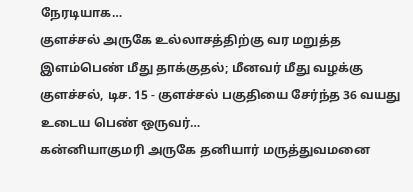நேரடியாக…
குளச்சல் அருகே உல்லாசத்திற்கு வர மறுத்த இளம்பெண் மீது தாக்குதல்; மீனவர் மீது வழக்கு
குளச்சல், டிச. 15 - குளச்சல் பகுதியை சேர்ந்த 36 வயது உடைய பெண் ஒருவர்…
கன்னியாகுமரி அருகே தனியார் மருத்துவமனை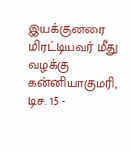இயக்குனரை மிரட்டியவர் மீது வழக்கு
கன்னியாகுமரி, டிச. 15 -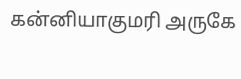கன்னியாகுமரி அருகே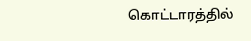கொட்டாரத்தில்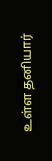உள்ள தனியார்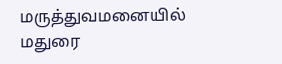மருத்துவமனையில் மதுரை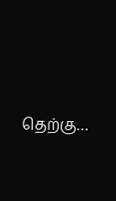தெற்கு…